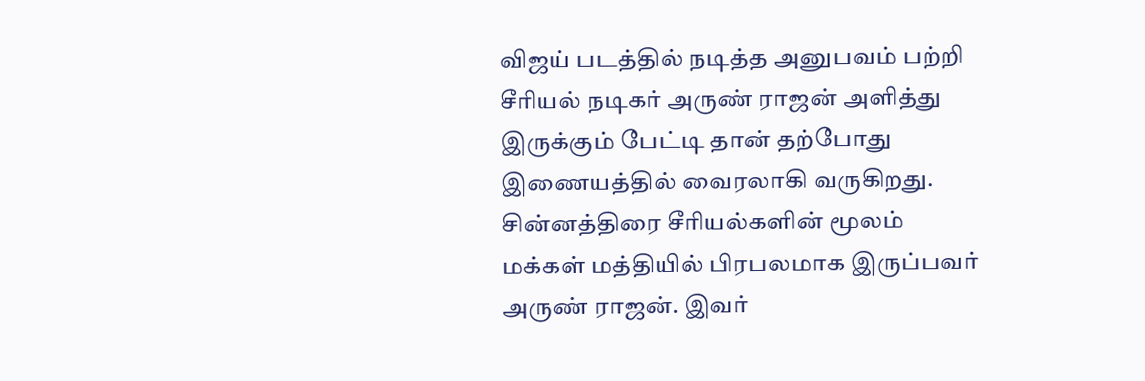விஜய் படத்தில் நடித்த அனுபவம் பற்றி சீரியல் நடிகர் அருண் ராஜன் அளித்து இருக்கும் பேட்டி தான் தற்போது இணையத்தில் வைரலாகி வருகிறது. சின்னத்திரை சீரியல்களின் மூலம் மக்கள் மத்தியில் பிரபலமாக இருப்பவர் அருண் ராஜன். இவர்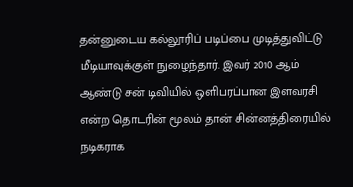தன்னுடைய கல்லூரிப் படிப்பை முடித்துவிட்டு மீடியாவுக்குள் நுழைந்தார். இவர் 2010 ஆம் ஆண்டு சன் டிவியில் ஒளிபரப்பான இளவரசி என்ற தொடரின் மூலம் தான் சின்னத்திரையில் நடிகராக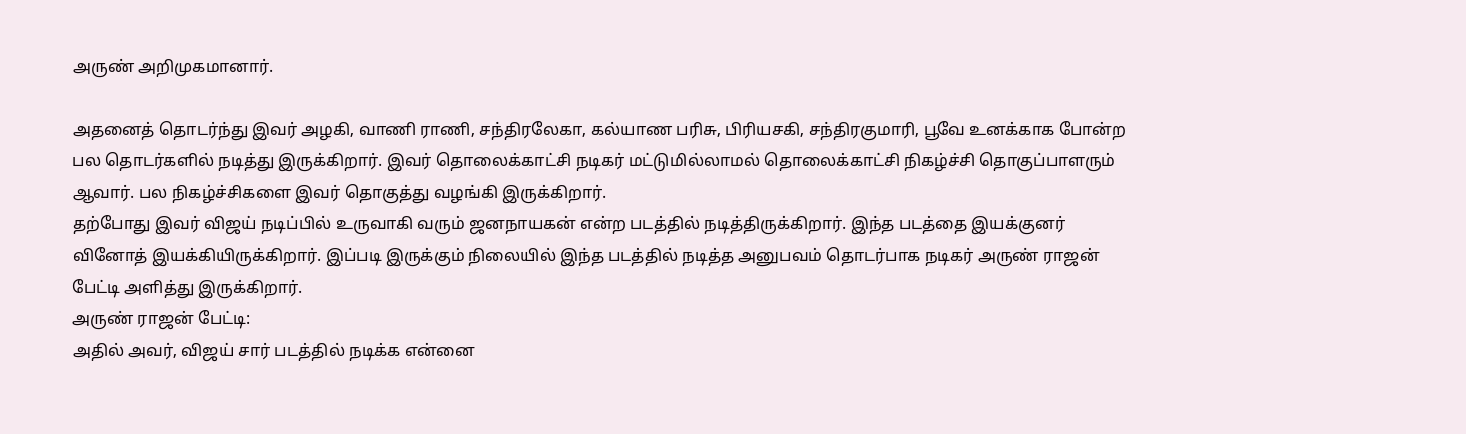அருண் அறிமுகமானார்.

அதனைத் தொடர்ந்து இவர் அழகி, வாணி ராணி, சந்திரலேகா, கல்யாண பரிசு, பிரியசகி, சந்திரகுமாரி, பூவே உனக்காக போன்ற பல தொடர்களில் நடித்து இருக்கிறார். இவர் தொலைக்காட்சி நடிகர் மட்டுமில்லாமல் தொலைக்காட்சி நிகழ்ச்சி தொகுப்பாளரும் ஆவார். பல நிகழ்ச்சிகளை இவர் தொகுத்து வழங்கி இருக்கிறார்.
தற்போது இவர் விஜய் நடிப்பில் உருவாகி வரும் ஜனநாயகன் என்ற படத்தில் நடித்திருக்கிறார். இந்த படத்தை இயக்குனர் வினோத் இயக்கியிருக்கிறார். இப்படி இருக்கும் நிலையில் இந்த படத்தில் நடித்த அனுபவம் தொடர்பாக நடிகர் அருண் ராஜன் பேட்டி அளித்து இருக்கிறார்.
அருண் ராஜன் பேட்டி:
அதில் அவர், விஜய் சார் படத்தில் நடிக்க என்னை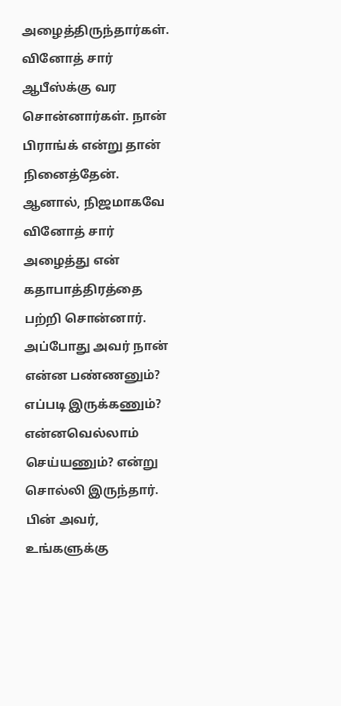அழைத்திருந்தார்கள். வினோத் சார் ஆபீஸ்க்கு வர சொன்னார்கள். நான் பிராங்க் என்று தான் நினைத்தேன். ஆனால், நிஜமாகவே வினோத் சார்
அழைத்து என் கதாபாத்திரத்தை பற்றி சொன்னார். அப்போது அவர் நான் என்ன பண்ணனும்? எப்படி இருக்கணும்? என்னவெல்லாம் செய்யணும்? என்று சொல்லி இருந்தார். பின் அவர், உங்களுக்கு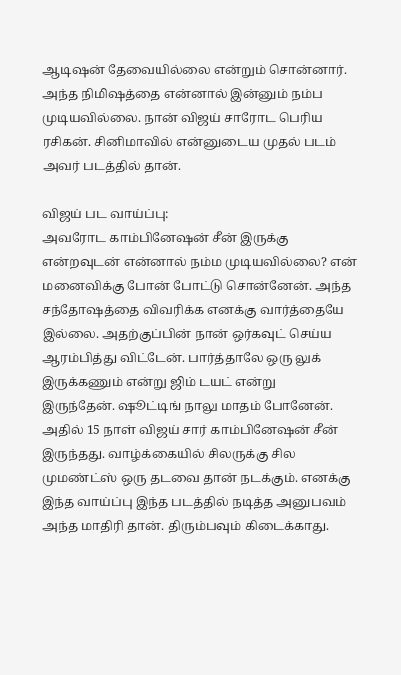ஆடிஷன் தேவையில்லை என்றும் சொன்னார். அந்த நிமிஷத்தை என்னால் இன்னும் நம்ப முடியவில்லை. நான் விஜய் சாரோட பெரிய ரசிகன். சினிமாவில் என்னுடைய முதல் படம் அவர் படத்தில் தான்.

விஜய் பட வாய்ப்பு:
அவரோட காம்பினேஷன் சீன் இருக்கு என்றவுடன் என்னால் நம்ம முடியவில்லை? என் மனைவிக்கு போன் போட்டு சொன்னேன். அந்த சந்தோஷத்தை விவரிக்க எனக்கு வார்த்தையே இல்லை. அதற்குப்பின் நான் ஒர்கவுட் செய்ய ஆரம்பித்து விட்டேன். பார்த்தாலே ஒரு லுக் இருக்கணும் என்று ஜிம் டயட் என்று
இருந்தேன். ஷூட்டிங் நாலு மாதம் போனேன். அதில் 15 நாள் விஜய் சார் காம்பினேஷன் சீன் இருந்தது. வாழ்க்கையில் சிலருக்கு சில முமண்ட்ஸ் ஒரு தடவை தான் நடக்கும். எனக்கு இந்த வாய்ப்பு இந்த படத்தில் நடித்த அனுபவம் அந்த மாதிரி தான். திரும்பவும் கிடைக்காது.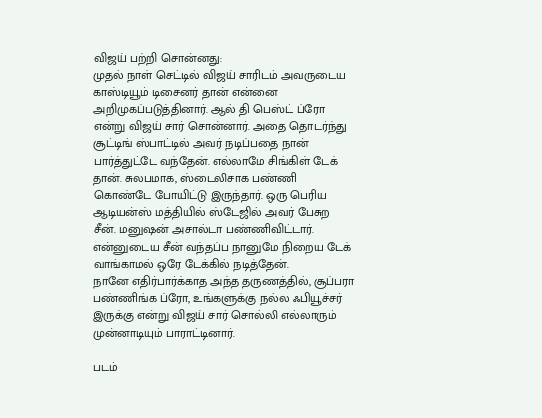விஜய் பற்றி சொன்னது:
முதல் நாள் செட்டில் விஜய் சாரிடம் அவருடைய காஸ்டியூம் டிசைனர் தான் என்னை அறிமுகப்படுத்தினார். ஆல் தி பெஸ்ட் ப்ரோ என்று விஜய் சார் சொன்னார். அதை தொடர்ந்து சூட்டிங் ஸ்பாட்டில் அவர் நடிப்பதை நான் பார்த்துட்டே வந்தேன். எல்லாமே சிங்கிள் டேக் தான். சுலபமாக, ஸ்டைலிசாக பண்ணி கொண்டே போயிட்டு இருந்தார். ஒரு பெரிய ஆடியன்ஸ் மத்தியில் ஸ்டேஜில் அவர் பேசுற சீன். மனுஷன் அசால்டா பண்ணிவிட்டார். என்னுடைய சீன் வந்தப்ப நானுமே நிறைய டேக் வாங்காமல் ஒரே டேக்கில் நடித்தேன்.
நானே எதிர்பார்க்காத அந்த தருணத்தில், சூப்பரா பண்ணிங்க ப்ரோ, உங்களுக்கு நல்ல ஃபியூச்சர் இருக்கு என்று விஜய் சார் சொல்லி எல்லாரும் முன்னாடியும் பாராட்டினார்.

படம்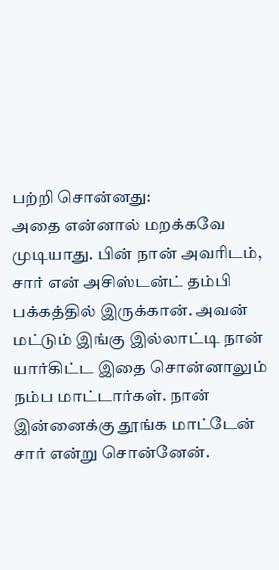பற்றி சொன்னது:
அதை என்னால் மறக்கவே முடியாது. பின் நான் அவரிடம், சார் என் அசிஸ்டன்ட் தம்பி பக்கத்தில் இருக்கான். அவன் மட்டும் இங்கு இல்லாட்டி நான் யார்கிட்ட இதை சொன்னாலும் நம்ப மாட்டார்கள். நான் இன்னைக்கு தூங்க மாட்டேன் சார் என்று சொன்னேன்.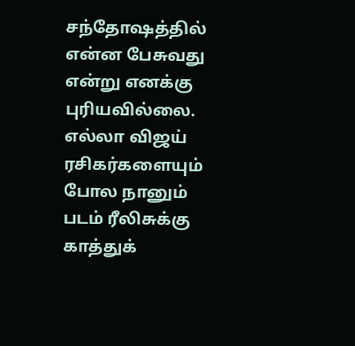சந்தோஷத்தில் என்ன பேசுவது என்று எனக்கு புரியவில்லை. எல்லா விஜய் ரசிகர்களையும் போல நானும் படம் ரீலிசுக்கு காத்துக்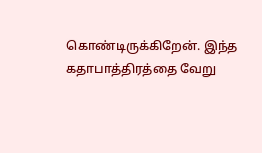கொண்டிருக்கிறேன். இந்த கதாபாத்திரத்தை வேறு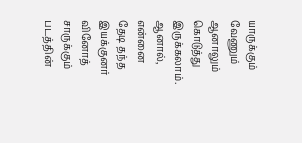யாருக்கும் வேணும் ஆனாலும் கொடுத்து இருக்கலாம். ஆனால், என்னை தேடி தந்த இயக்குனர் வினோத் சாருக்கும் படத்தின்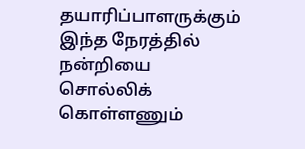தயாரிப்பாளருக்கும் இந்த நேரத்தில் நன்றியை சொல்லிக் கொள்ளணும்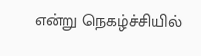என்று நெகழ்ச்சியில்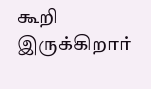கூறி இருக்கிறார்